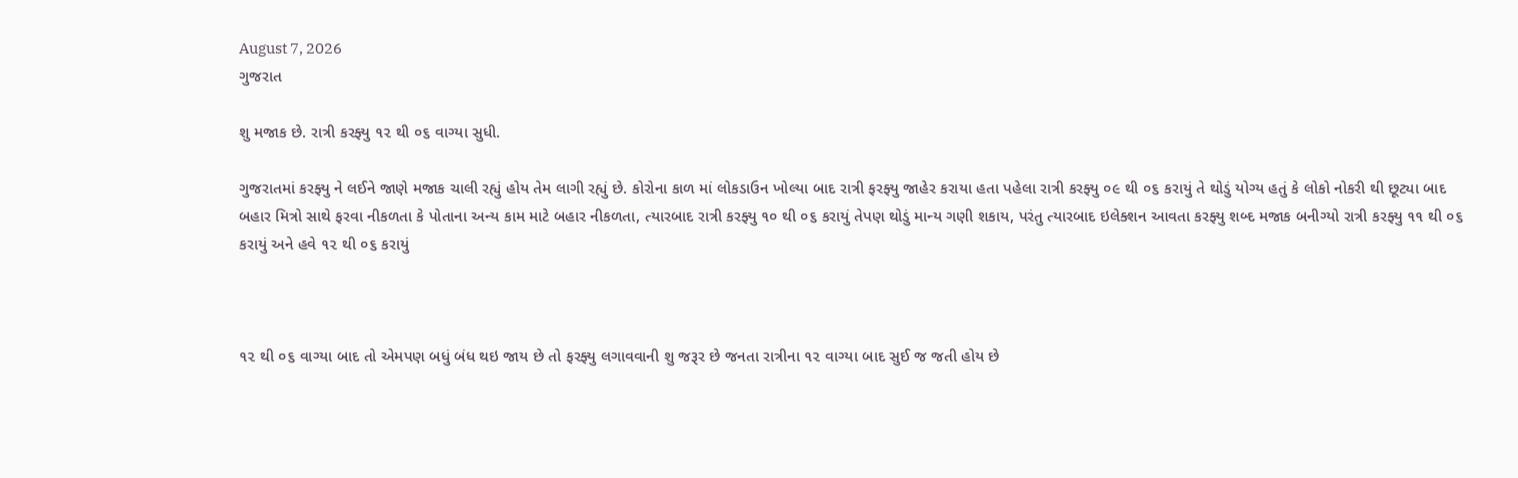August 7, 2026
ગુજરાત

શુ મજાક છે. રાત્રી કરફ્યુ ૧૨ થી ૦૬ વાગ્યા સુધી.

ગુજરાતમાં કરફ્યુ ને લઈને જાણે મજાક ચાલી રહ્યું હોય તેમ લાગી રહ્યું છે. કોરોના કાળ માં લોકડાઉન ખોલ્યા બાદ રાત્રી ફરફ્યુ જાહેર કરાયા હતા પહેલા રાત્રી કરફ્યુ ૦૯ થી ૦૬ કરાયું તે થોડું યોગ્ય હતું કે લોકો નોકરી થી છૂટ્યા બાદ બહાર મિત્રો સાથે ફરવા નીકળતા કે પોતાના અન્ય કામ માટે બહાર નીકળતા, ત્યારબાદ રાત્રી કરફ્યુ ૧૦ થી ૦૬ કરાયું તેપણ થોડું માન્ય ગણી શકાય, પરંતુ ત્યારબાદ ઇલેક્શન આવતા કરફ્યુ શબ્દ મજાક બનીગ્યો રાત્રી કરફ્યુ ૧૧ થી ૦૬ કરાયું અને હવે ૧૨ થી ૦૬ કરાયું



૧૨ થી ૦૬ વાગ્યા બાદ તો એમપણ બધું બંધ થઇ જાય છે તો ફરફ્યુ લગાવવાની શુ જરૂર છે જનતા રાત્રીના ૧૨ વાગ્યા બાદ સુઈ જ જતી હોય છે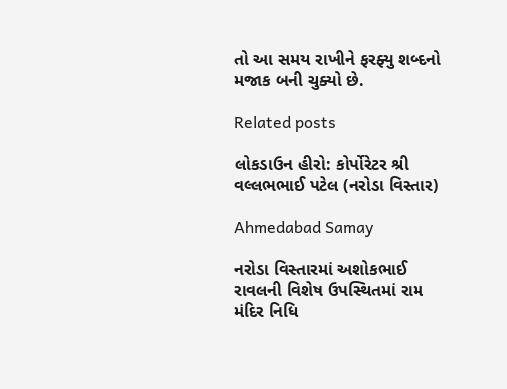તો આ સમય રાખીને ફરફ્યુ શબ્દનો મજાક બની ચુક્યો છે.

Related posts

લોકડાઉન હીરો: કોર્પોરેટર શ્રી વલ્લભભાઈ પટેલ (નરોડા વિસ્તાર)

Ahmedabad Samay

નરોડા વિસ્તારમાં અશોકભાઈ રાવલની વિશેષ ઉપસ્થિતમાં રામ મંદિર નિધિ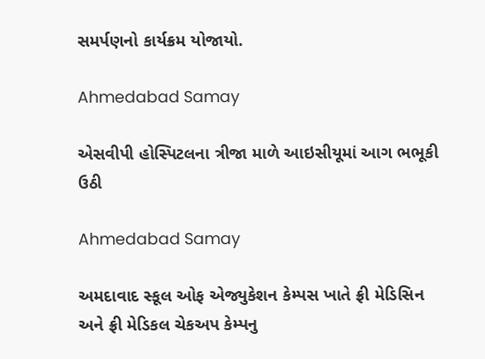સમર્પણનો કાર્યક્રમ યોજાયો.

Ahmedabad Samay

એસવીપી હોસ્પિટલના ત્રીજા માળે આઇસીયૂમાં આગ ભભૂકી ઉઠી

Ahmedabad Samay

અમદાવાદ સ્કૂલ ઓફ એજ્યુકેશન કેમ્પસ ખાતે ફ્રી મેડિસિન અને ફ્રી મેડિકલ ચેકઅપ કેમ્પનુ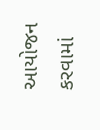આયોજન કરવામાં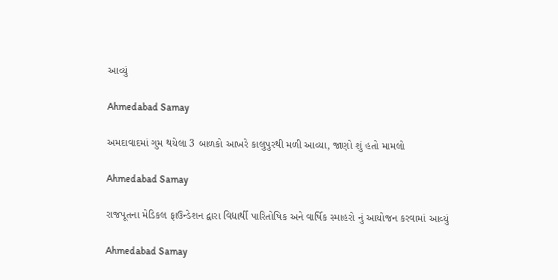આવ્યું

Ahmedabad Samay

અમદાવાદમાં ગુમ થયેલા 3 બાળકો આખરે કાલુપુરથી મળી આવ્યા, જાણો શું હતો મામલો

Ahmedabad Samay

રાજપૂતના મેડિકલ ફાઉન્ડેશન દ્વારા વિદ્યાર્થી પારિતોષિક અને વાર્ષિક સ્માહરો નું આયોજન કરવામાં આવ્યું

Ahmedabad Samay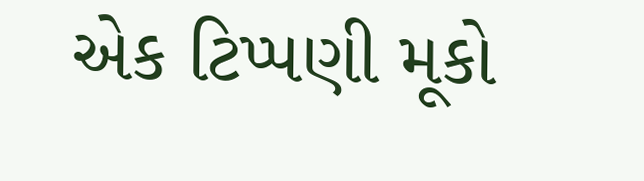એક ટિપ્પણી મૂકો